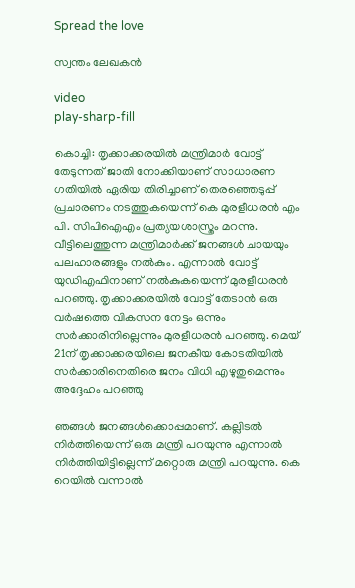Spread the love

സ്വന്തം ലേഖകൻ

video
play-sharp-fill

കൊച്ചി: തൃക്കാക്കരയില്‍ മന്ത്രിമാര്‍ വോട്ട് തേടുന്നത് ജാതി നോക്കിയാണ് സാധാരണ ഗതിയില്‍ ഏരിയ തിരിച്ചാണ് തെരഞ്ഞെടുപ്പ് പ്രചാരണം നടത്തുകയെന്ന് കെ മുരളീധരന്‍ എം പി. സിപിഐഎം പ്രത്യയശാസ്ത്രം മറന്നു. വീട്ടിലെത്തുന്ന മന്ത്രിമാര്‍ക്ക് ജനങ്ങള്‍ ചായയും പലഹാരങ്ങളും നല്‍കും. എന്നാല്‍ വോട്ട് യുഡിഎഫിനാണ് നല്‍കുകയെന്ന് മുരളീധരന്‍ പറഞ്ഞു. തൃക്കാക്കരയില്‍ വോട്ട് തേടാന്‍ ഒരു വര്‍ഷത്തെ വികസന നേട്ടം ഒന്നും സര്‍ക്കാരിനില്ലെന്നും മുരളീധരന്‍ പറഞ്ഞു. മെയ് 21ന് തൃക്കാക്കരയിലെ ജനകീയ കോടതിയില്‍ സര്‍ക്കാരിനെതിരെ ജനം വിധി എഴുതുമെന്നും അദ്ദേഹം പറഞ്ഞു

ഞങ്ങള്‍ ജനങ്ങള്‍ക്കൊപ്പമാണ്. കല്ലിടല്‍ നിര്‍ത്തിയെന്ന് ഒരു മന്ത്രി പറയുന്നു എന്നാല്‍ നിര്‍ത്തിയിട്ടില്ലെന്ന് മറ്റൊരു മന്ത്രി പറയുന്നു. കെ റെയില്‍ വന്നാല്‍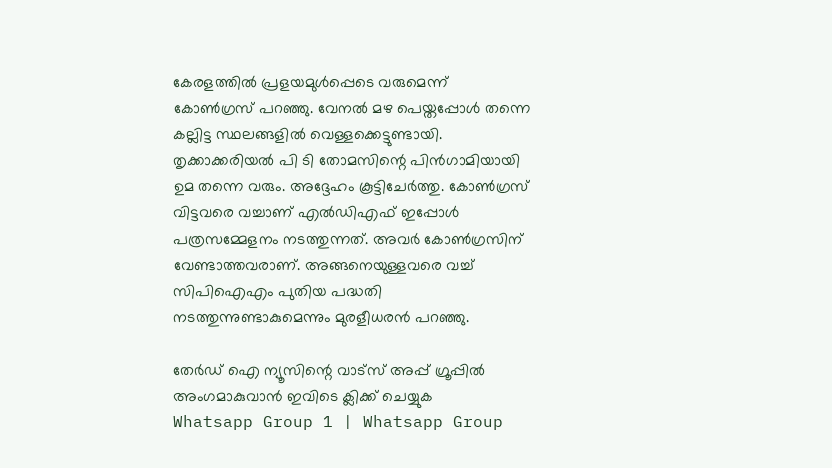കേരളത്തില്‍ പ്രളയമുള്‍പ്പെടെ വരുമെന്ന് കോണ്‍ഗ്രസ് പറഞ്ഞു. വേനല്‍ മഴ പെയ്തപ്പോള്‍ തന്നെ കല്ലിട്ട സ്ഥലങ്ങളില്‍ വെള്ളക്കെട്ടുണ്ടായി. തൃക്കാക്കരിയല്‍ പി ടി തോമസിന്റെ പിന്‍ഗാമിയായി ഉമ തന്നെ വരും. അദ്ദേഹം കൂട്ടിചേര്‍ത്തു. കോണ്‍ഗ്രസ് വിട്ടവരെ വച്ചാണ് എല്‍ഡിഎഫ് ഇപ്പോള്‍ പത്രസമ്മേളനം നടത്തുന്നത്. അവര്‍ കോണ്‍ഗ്രസിന് വേണ്ടാത്തവരാണ്. അങ്ങനെയുള്ളവരെ വച്ച് സിപിഐഎം പുതിയ പദ്ധതി നടത്തുന്നുണ്ടാകുമെന്നും മുരളീധരന്‍ പറഞ്ഞു.

തേർഡ് ഐ ന്യൂസിന്റെ വാട്സ് അപ്പ് ഗ്രൂപ്പിൽ അംഗമാകുവാൻ ഇവിടെ ക്ലിക്ക് ചെയ്യുക
Whatsapp Group 1 | Whatsapp Group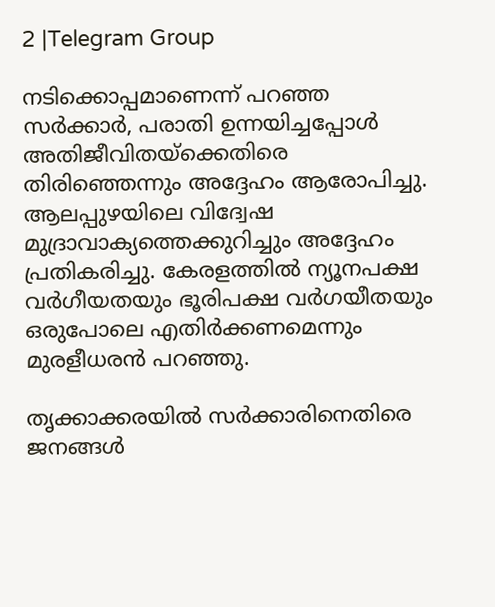2 |Telegram Group

നടിക്കൊപ്പമാണെന്ന് പറഞ്ഞ സര്‍ക്കാര്‍, പരാതി ഉന്നയിച്ചപ്പോള്‍ അതിജീവിതയ്‌ക്കെതിരെ തിരിഞ്ഞെന്നും അദ്ദേഹം ആരോപിച്ചു. ആലപ്പുഴയിലെ വിദ്വേഷ മുദ്രാവാക്യത്തെക്കുറിച്ചും അദ്ദേഹം പ്രതികരിച്ചു. കേരളത്തില്‍ ന്യൂനപക്ഷ വര്‍ഗീയതയും ഭൂരിപക്ഷ വര്‍ഗയീതയും ഒരുപോലെ എതിര്‍ക്കണമെന്നും മുരളീധരന്‍ പറഞ്ഞു.

തൃക്കാക്കരയിൽ സർക്കാരിനെതിരെ ജനങ്ങൾ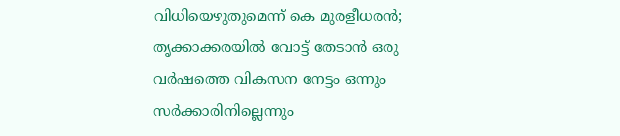വിധിയെഴുതുമെന്ന് കെ മുരളീധരൻ; തൃക്കാക്കരയില്‍ വോട്ട് തേടാന്‍ ഒരു വര്‍ഷത്തെ വികസന നേട്ടം ഒന്നും സര്‍ക്കാരിനില്ലെന്നും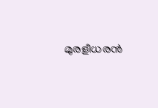മുരളീധരൻ